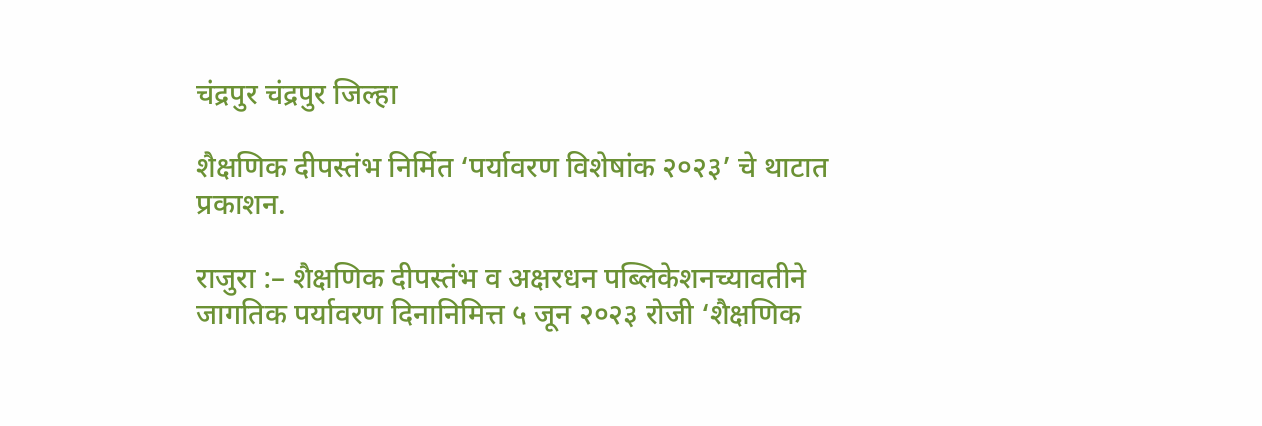चंद्रपुर चंद्रपुर जिल्हा

शैक्षणिक दीपस्तंभ निर्मित ‘पर्यावरण विशेषांक २०२३’ चे थाटात प्रकाशन.

राजुरा :– शैक्षणिक दीपस्तंभ व अक्षरधन पब्लिकेशनच्यावतीने  जागतिक पर्यावरण दिनानिमित्त ५ जून २०२३ रोजी ‘शैक्षणिक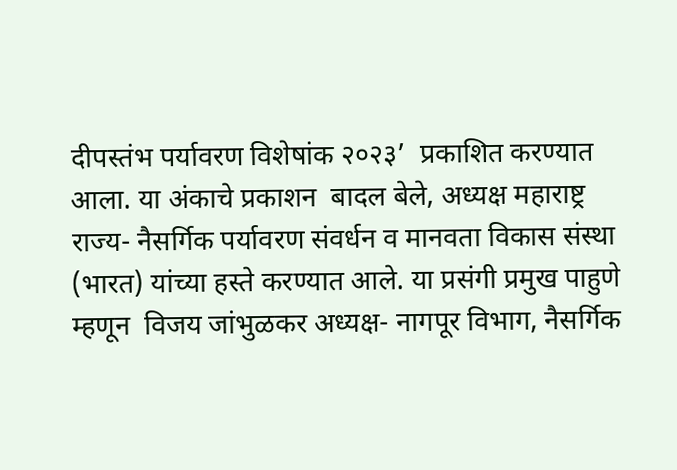दीपस्तंभ पर्यावरण विशेषांक २०२३’  प्रकाशित करण्यात आला. या अंकाचे प्रकाशन  बादल बेले, अध्यक्ष महाराष्ट्र राज्य- नैसर्गिक पर्यावरण संवर्धन व मानवता विकास संस्था (भारत) यांच्या हस्ते करण्यात आले. या प्रसंगी प्रमुख पाहुणे म्हणून  विजय जांभुळकर अध्यक्ष- नागपूर विभाग, नैसर्गिक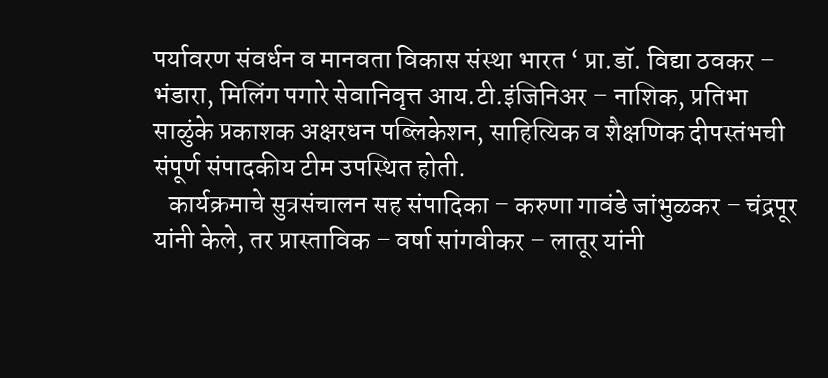पर्यावरण संवर्धन व मानवता विकास संस्था भारत ‘ प्रा.डॉ. विद्या ठवकर – भंडारा, मिलिंग पगारे सेवानिवृत्त आय.टी.इंजिनिअर – नाशिक, प्रतिभा साळुंके प्रकाशक अक्षरधन पब्लिकेशन, साहित्यिक व शैक्षणिक दीपस्तंभची संपूर्ण संपादकीय टीम उपस्थित होती.
   कार्यक्रमाचे सुत्रसंचालन सह संपादिका – करुणा गावंडे जांभुळकर – चंद्रपूर यांनी केले, तर प्रास्ताविक – वर्षा सांगवीकर – लातूर यांनी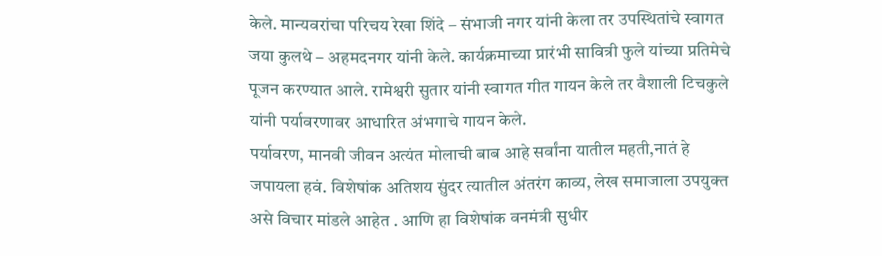केले. मान्यवरांचा परिचय रेखा शिंदे – संभाजी नगर यांनी केला तर उपस्थितांचे स्वागत जया कुलथे – अहमदनगर यांनी केले. कार्यक्रमाच्या प्रारंभी सावित्री फुले यांच्या प्रतिमेचे पूजन करण्यात आले. रामेश्वरी सुतार यांनी स्वागत गीत गायन केले तर वैशाली टिचकुले यांनी पर्यावरणावर आधारित अंभगाचे गायन केले.
पर्यावरण, मानवी जीवन अत्यंत मोलाची बाब आहे सर्वांना यातील महती,नातं हे जपायला हवं. विशेषांक अतिशय सुंदर त्यातील अंतरंग काव्य, लेख समाजाला उपयुक्त असे विचार मांडले आहेत . आणि हा विशेषांक वनमंत्री सुधीर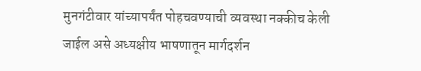मुनगंटीवार यांच्यापर्यंत पोहचवण्याची व्यवस्था नक्कीच केली जाईल असे अध्यक्षीय भाषणातून मार्गदर्शन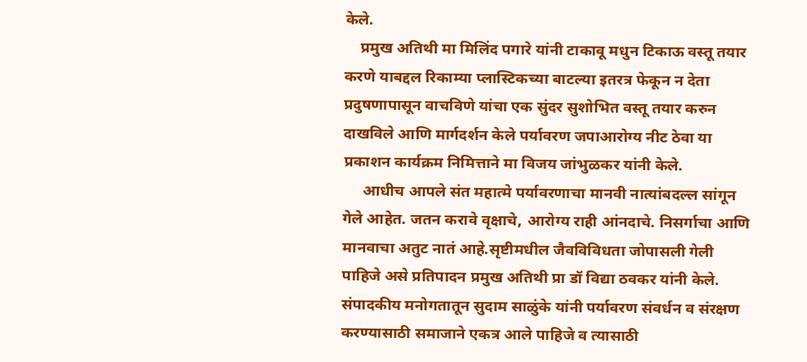केले.
    प्रमुख अतिथी मा मिलिंद पगारे यांनी टाकावू मधुन टिकाऊ वस्तू तयार करणे याबद्दल रिकाम्या प्लास्टिकच्या बाटल्या इतरत्र फेकून न देता प्रदुषणापासून वाचविणे यांचा एक सुंदर सुशोभित वस्तू तयार करुन दाखविले आणि मार्गदर्शन केले पर्यावरण जपाआरोग्य नीट ठेवा या प्रकाशन कार्यक्रम निमित्ताने मा विजय जांभुळकर यांनी केले.
     आधीच आपले संत महात्मे पर्यावरणाचा मानवी नात्यांबदल्ल सांगून गेले आहेत. जतन करावे वृक्षाचे, आरोग्य राही आंनदाचे. निसर्गाचा आणि मानवाचा अतुट नातं आहे.सृष्टीमधील जैवविविधता जोपासली गेली पाहिजे असे प्रतिपादन प्रमुख अतिथी प्रा डॉ विद्या ठवकर यांनी केले. संपादकीय मनोगतातून सुदाम साळुंके यांनी पर्यावरण संवर्धन व संरक्षण करण्यासाठी समाजाने एकत्र आले पाहिजे व त्यासाठी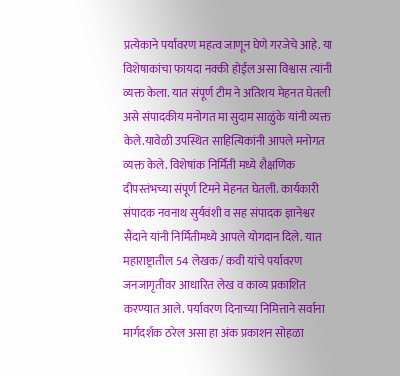प्रत्येकाने पर्यावरण महत्व जाणून घेणे गरजेचे आहे. या  विशेषाकांचा फायदा नक्की होईल असा विश्वास त्यांनी व्यक्त केला. यात संपूर्ण टीम ने अतिशय मेहनत घेतली असे संपादकीय मनोगत मा सुदाम साळुंके यांनी व्यक्त केले.यावेळी उपस्थित साहित्यिकांनी आपले मनोगत व्यक्त केले. विशेषांक निर्मिती मध्ये शैक्षणिक दीपस्तंभच्या संपूर्ण टिमने मेहनत घेतली. कार्यकारी संपादक नवनाथ सुर्यवंशी व सह संपादक ज्ञानेश्वर सैंदाने यांनी निर्मितीमध्ये आपले योगदान दिले. यात महाराष्ट्रातील 54 लेखक/ कवी यांचे पर्यावरण जनजागृतीवर आधारित लेख व काव्य प्रकाशित करण्यात आले. पर्यावरण दिनाच्या निमित्ताने सर्वाना मार्गदर्शक ठरेल असा हा अंक प्रकाशन सोहळा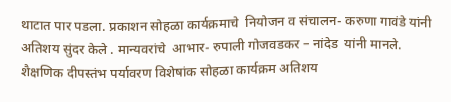थाटात पार पडला. प्रकाशन सोहळा कार्यक्रमाचे  नियोजन व संचालन- करुणा गावंडे यांनी अतिशय सुंदर केले . मान्यवरांचे  आभार- रुपाली गोजवडकर – नांदेड  यांनी मानले.
शैक्षणिक दीपस्तंभ पर्यावरण विशेषांक सोहळा कार्यक्रम अतिशय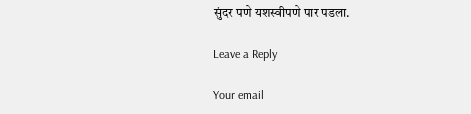सुंदर पणे यशस्वीपणे पार पडला.

Leave a Reply

Your email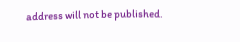address will not be published.